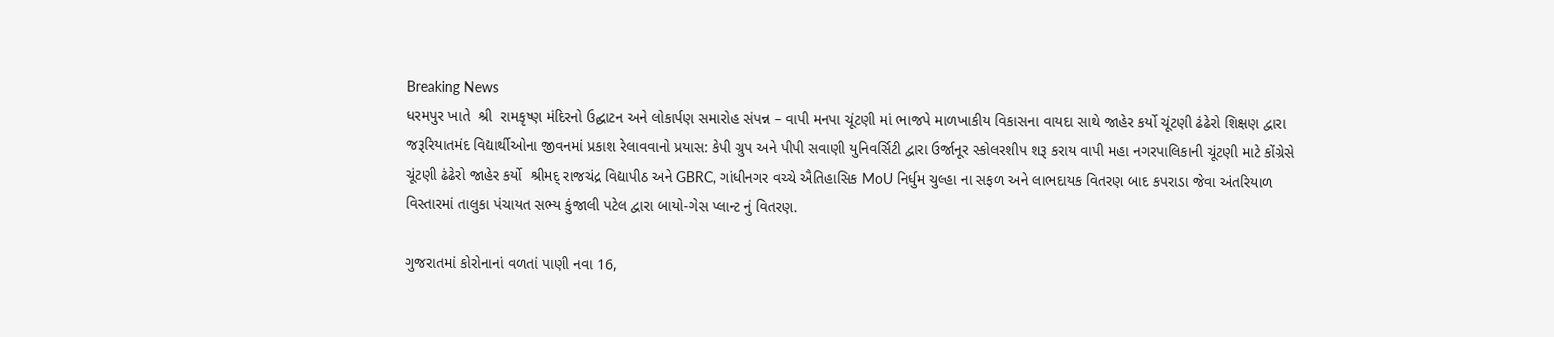Breaking News
ધરમપુર ખાતે  શ્રી  રામકૃષ્ણ મંદિરનો ઉદ્ઘાટન અને લોકાર્પણ સમારોહ સંપન્ન – વાપી મનપા ચૂંટણી માં ભાજપે માળખાકીય વિકાસના વાયદા સાથે જાહેર કર્યો ચૂંટણી ઢંઢેરો શિક્ષણ દ્વારા જરૂરિયાતમંદ વિદ્યાર્થીઓના જીવનમાં પ્રકાશ રેલાવવાનો પ્રયાસ: કેપી ગ્રુપ અને પીપી સવાણી યુનિવર્સિટી દ્વારા ઉર્જાનૂર સ્કોલરશીપ શરૂ કરાય વાપી મહા નગરપાલિકાની ચૂંટણી માટે કોંગ્રેસે  ચૂંટણી ઢંઢેરો જાહેર કર્યો  શ્રીમદ્ રાજચંદ્ર વિદ્યાપીઠ અને GBRC, ગાંધીનગર વચ્ચે ઐતિહાસિક MoU નિર્ધુમ ચુલ્હા ના સફળ અને લાભદાયક વિતરણ બાદ કપરાડા જેવા અંતરિયાળ વિસ્તારમાં તાલુકા પંચાયત સભ્ય કુંજાલી પટેલ દ્વારા બાયો-ગેસ પ્લાન્ટ નું વિતરણ.

ગુજરાતમાં કોરોનાનાં વળતાં પાણી નવા 16,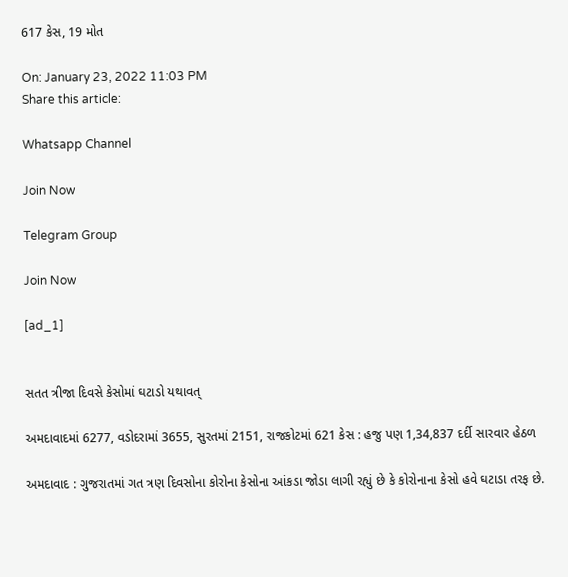617 કેસ, 19 મોત

On: January 23, 2022 11:03 PM
Share this article:

Whatsapp Channel

Join Now

Telegram Group

Join Now

[ad_1]


સતત ત્રીજા દિવસે કેસોમાં ઘટાડો યથાવત્

અમદાવાદમાં 6277, વડોદરામાં 3655, સુરતમાં 2151, રાજકોટમાં 621 કેસ : હજુ પણ 1,34,837 દર્દી સારવાર હેઠળ

અમદાવાદ : ગુજરાતમાં ગત ત્રણ દિવસોના કોરોના કેસોના આંકડા જોડા લાગી રહ્યું છે કે કોરોનાના કેસો હવે ઘટાડા તરફ છે.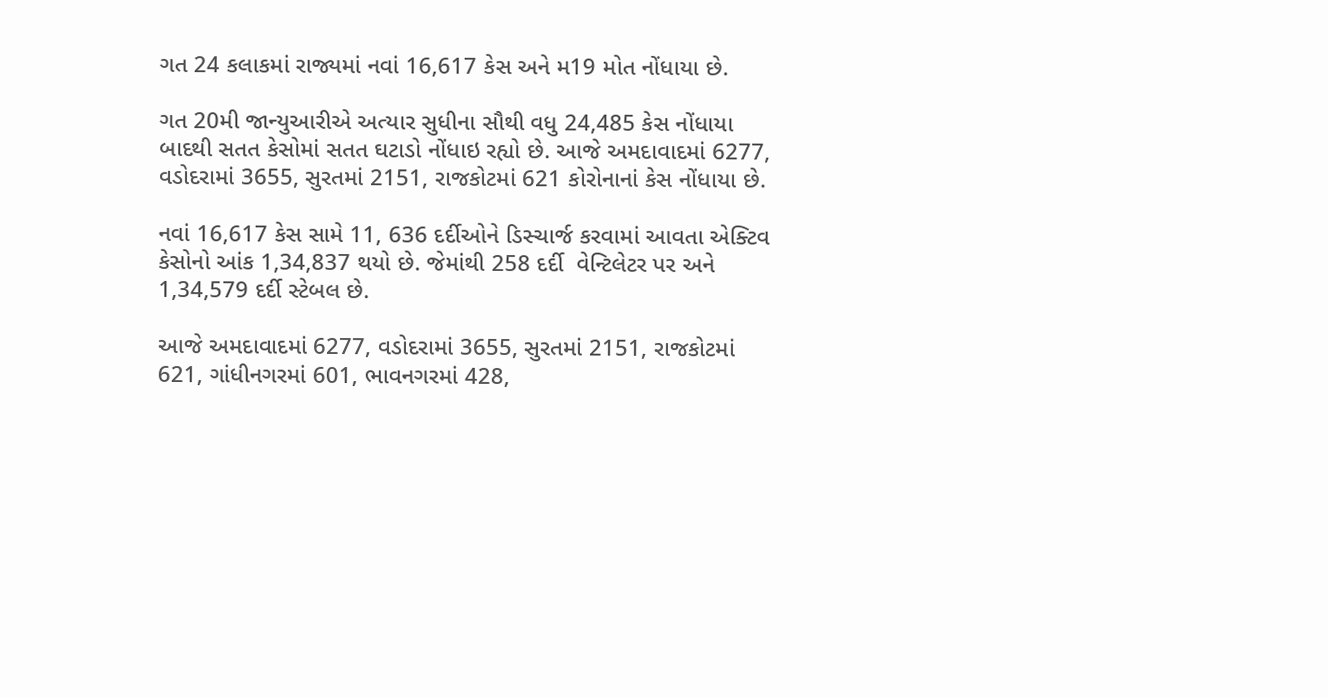ગત 24 કલાકમાં રાજ્યમાં નવાં 16,617 કેસ અને મ19 મોત નોંધાયા છે.

ગત 20મી જાન્યુઆરીએ અત્યાર સુધીના સૌથી વધુ 24,485 કેસ નોંધાયા બાદથી સતત કેસોમાં સતત ઘટાડો નોંધાઇ રહ્યો છે. આજે અમદાવાદમાં 6277, વડોદરામાં 3655, સુરતમાં 2151, રાજકોટમાં 621 કોરોનાનાં કેસ નોંધાયા છે.

નવાં 16,617 કેસ સામે 11, 636 દર્દીઓને ડિસ્ચાર્જ કરવામાં આવતા એક્ટિવ કેસોનો આંક 1,34,837 થયો છે. જેમાંથી 258 દર્દી  વેન્ટિલેટર પર અને 1,34,579 દર્દી સ્ટેબલ છે.

આજે અમદાવાદમાં 6277, વડોદરામાં 3655, સુરતમાં 2151, રાજકોટમાં 621, ગાંધીનગરમાં 601, ભાવનગરમાં 428,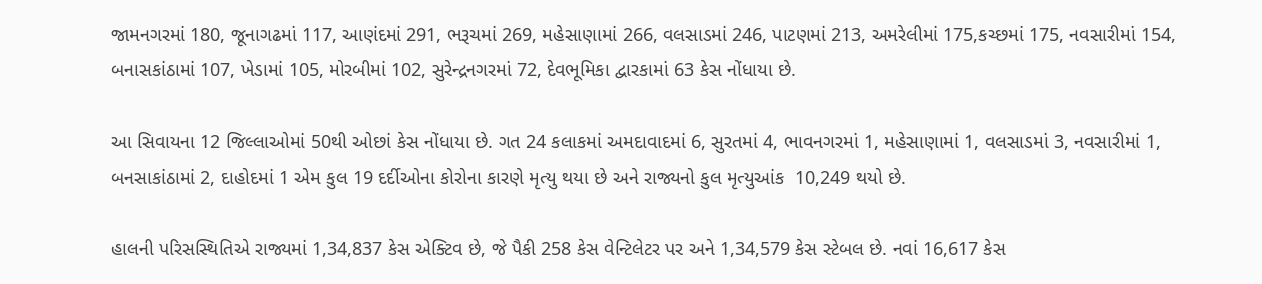જામનગરમાં 180, જૂનાગઢમાં 117, આણંદમાં 291, ભરૂચમાં 269, મહેસાણામાં 266, વલસાડમાં 246, પાટણમાં 213, અમરેલીમાં 175,કચ્છમાં 175, નવસારીમાં 154, બનાસકાંઠામાં 107, ખેડામાં 105, મોરબીમાં 102, સુરેન્દ્રનગરમાં 72, દેવભૂમિકા દ્વારકામાં 63 કેસ નોંધાયા છે.

આ સિવાયના 12 જિલ્લાઓમાં 50થી ઓછાં કેસ નોંધાયા છે. ગત 24 કલાકમાં અમદાવાદમાં 6, સુરતમાં 4, ભાવનગરમાં 1, મહેસાણામાં 1, વલસાડમાં 3, નવસારીમાં 1, બનસાકાંઠામાં 2, દાહોદમાં 1 એમ કુલ 19 દર્દીઓના કોરોના કારણે મૃત્યુ થયા છે અને રાજ્યનો કુલ મૃત્યુઆંક  10,249 થયો છે.

હાલની પરિસસ્થિતિએ રાજ્યમાં 1,34,837 કેસ એક્ટિવ છે, જે પૈકી 258 કેસ વેન્ટિલેટર પર અને 1,34,579 કેસ સ્ટેબલ છે. નવાં 16,617 કેસ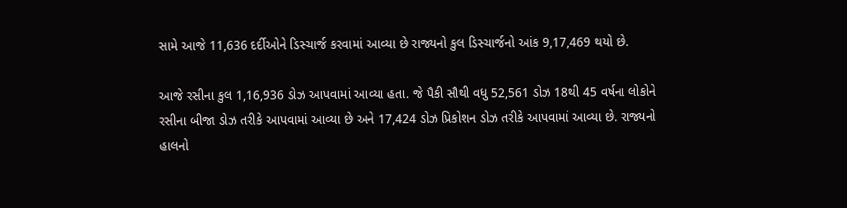સામે આજે 11,636 દર્દીઓને ડિસ્ચાર્જ કરવામાં આવ્યા છે રાજ્યનો કુલ ડિસ્ચાર્જનો આંક 9,17,469 થયો છે.

આજે રસીના કુલ 1,16,936 ડોઝ આપવામાં આવ્યા હતા. જે પૈકી સૌથી વધુ 52,561 ડોઝ 18થી 45 વર્ષના લોકોને રસીના બીજા ડોઝ તરીકે આપવામાં આવ્યા છે અને 17,424 ડોઝ પ્રિકોશન ડોઝ તરીકે આપવામાં આવ્યા છે. રાજ્યનો હાલનો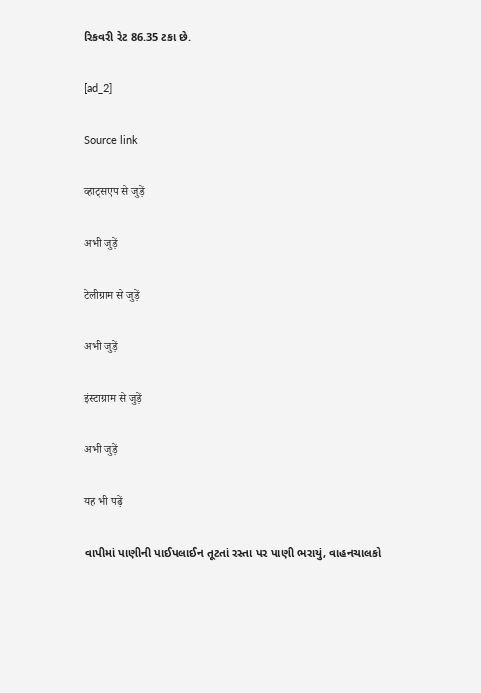રિકવરી રેટ 86.35 ટકા છે.

[ad_2]

Source link

व्हाट्सएप से जुड़ें

अभी जुड़ें

टेलीग्राम से जुड़ें

अभी जुड़ें

इंस्टाग्राम से जुड़ें

अभी जुड़ें

यह भी पढ़ें

વાપીમાં પાણીની પાઈપલાઈન તૂટતાં રસ્તા પર પાણી ભરાયું, વાહનચાલકો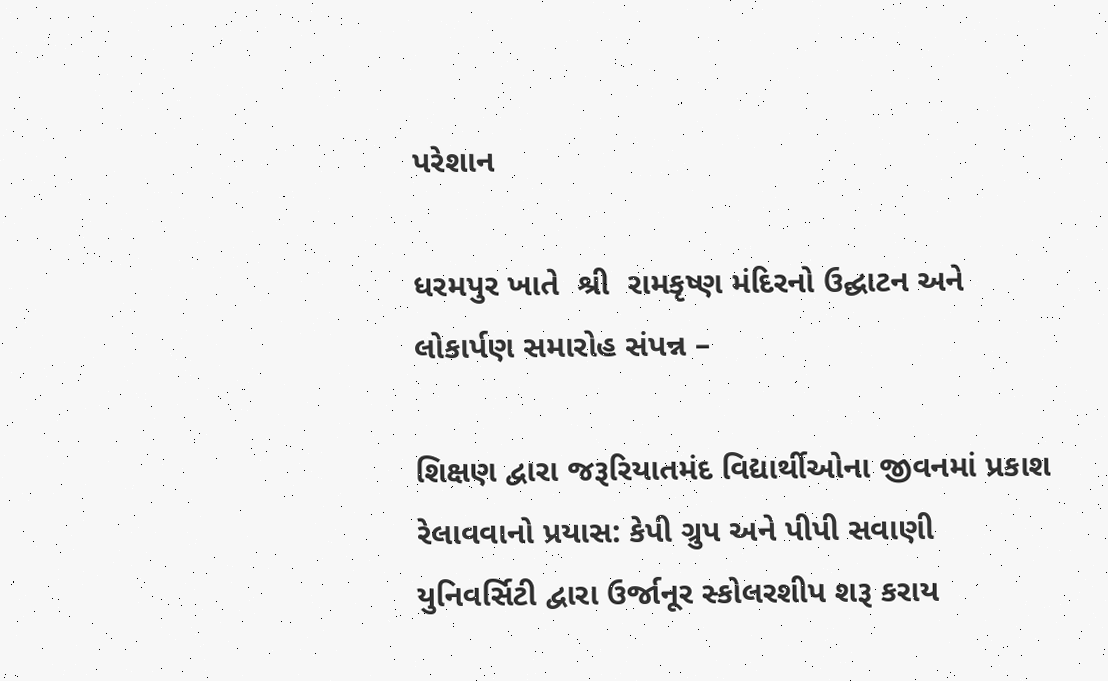પરેશાન

ધરમપુર ખાતે  શ્રી  રામકૃષ્ણ મંદિરનો ઉદ્ઘાટન અને લોકાર્પણ સમારોહ સંપન્ન –

શિક્ષણ દ્વારા જરૂરિયાતમંદ વિદ્યાર્થીઓના જીવનમાં પ્રકાશ રેલાવવાનો પ્રયાસ: કેપી ગ્રુપ અને પીપી સવાણી યુનિવર્સિટી દ્વારા ઉર્જાનૂર સ્કોલરશીપ શરૂ કરાય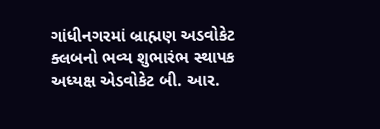ગાંધીનગરમાં બ્રાહ્મણ અડવોકેટ ક્લબનો ભવ્ય શુભારંભ સ્થાપક અધ્યક્ષ એડવોકેટ બી. આર.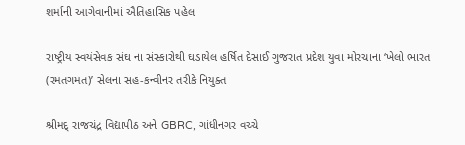શર્માની આગેવાનીમાં ઐતિહાસિક પહેલ

રાષ્ટ્રીય સ્વયંસેવક સંઘ ના સંસ્કારોથી ઘડાયેલ હર્ષિત દેસાઈ ગુજરાત પ્રદેશ યુવા મોરચાના ‘ખેલો ભારત (રમતગમત)’ સેલના સહ-કન્વીનર તરીકે નિયુક્ત

શ્રીમદ્ રાજચંદ્ર વિદ્યાપીઠ અને GBRC, ગાંધીનગર વચ્ચે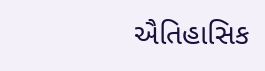ઐતિહાસિક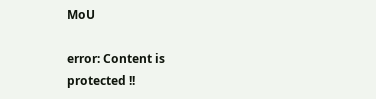MoU

error: Content is protected !!